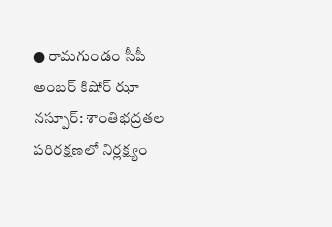● రామగుండం సీపీ అంబర్ కిషోర్ ఝా
నస్పూర్: శాంతిభద్రతల పరిరక్షణలో నిర్లక్ష్యం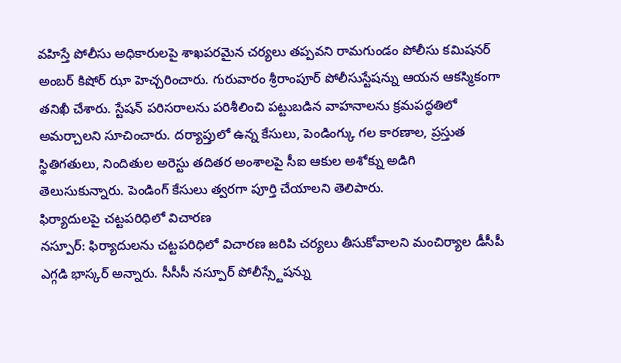వహిస్తే పోలీసు అధికారులపై శాఖపరమైన చర్యలు తప్పవని రామగుండం పోలీసు కమిషనర్ అంబర్ కిషోర్ ఝా హెచ్చరించారు. గురువారం శ్రీరాంపూర్ పోలీసుస్టేషన్ను ఆయన ఆకస్మికంగా తనిఖీ చేశారు. స్టేషన్ పరిసరాలను పరిశీలించి పట్టుబడిన వాహనాలను క్రమపద్ధతిలో అమర్చాలని సూచించారు. దర్యాప్తులో ఉన్న కేసులు, పెండింగ్కు గల కారణాల, ప్రస్తుత స్థితిగతులు, నిందితుల అరెస్టు తదితర అంశాలపై సీఐ ఆకుల అశోక్ను అడిగి తెలుసుకున్నారు. పెండింగ్ కేసులు త్వరగా పూర్తి చేయాలని తెలిపారు.
ఫిర్యాదులపై చట్టపరిధిలో విచారణ
నస్పూర్: ఫిర్యాదులను చట్టపరిధిలో విచారణ జరిపి చర్యలు తీసుకోవాలని మంచిర్యాల డీసీపీ ఎగ్గడి భాస్కర్ అన్నారు. సీసీసీ నస్పూర్ పోలీస్స్టేషన్ను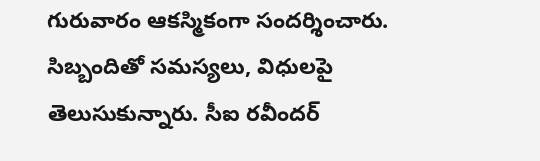గురువారం ఆకస్మికంగా సందర్శించారు. సిబ్బందితో సమస్యలు, విధులపై తెలుసుకున్నారు. సీఐ రవీందర్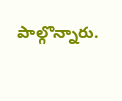పాల్గొన్నారు.